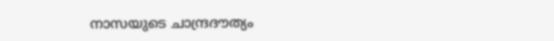നാസയുടെ ചാന്ദ്രദൗത്യം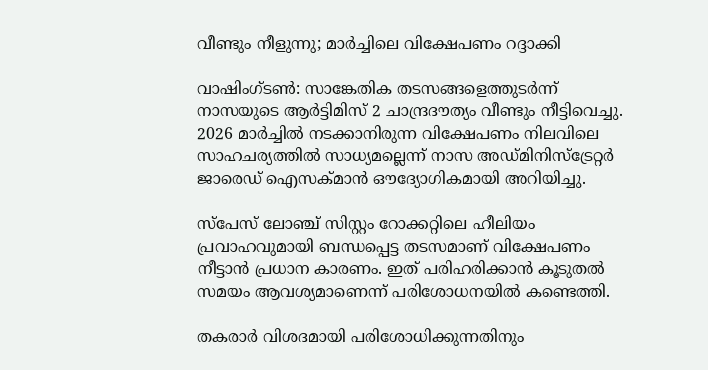വീണ്ടും നീളുന്നു; മാര്‍ച്ചിലെ വിക്ഷേപണം റദ്ദാക്കി

വാഷിംഗ്ടണ്‍: സാങ്കേതിക തടസങ്ങളെത്തുടർന്ന് നാസയുടെ ആർട്ടിമിസ് 2 ചാന്ദ്രദൗത്യം വീണ്ടും നീട്ടിവെച്ചു. 2026 മാർച്ചില്‍ നടക്കാനിരുന്ന വിക്ഷേപണം നിലവിലെ സാഹചര്യത്തില്‍ സാധ്യമല്ലെന്ന് നാസ അഡ്മിനിസ്ട്രേറ്റർ ജാരെഡ് ഐസക്മാൻ ഔദ്യോഗികമായി അറിയിച്ചു.

സ്പേസ് ലോഞ്ച് സിസ്റ്റം റോക്കറ്റിലെ ഹീലിയം പ്രവാഹവുമായി ബന്ധപ്പെട്ട തടസമാണ് വിക്ഷേപണം നീട്ടാൻ പ്രധാന കാരണം. ഇത് പരിഹരിക്കാൻ കൂടുതല്‍ സമയം ആവശ്യമാണെന്ന് പരിശോധനയില്‍ കണ്ടെത്തി.

തകരാർ വിശദമായി പരിശോധിക്കുന്നതിനും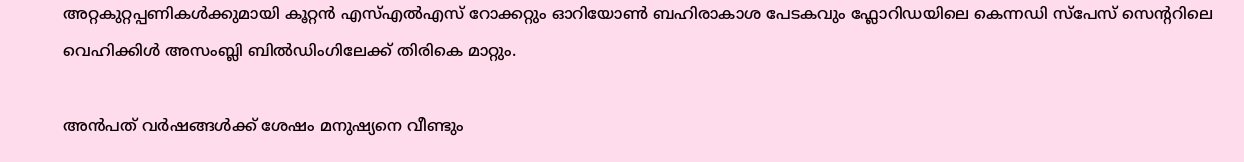അറ്റകുറ്റപ്പണികള്‍ക്കുമായി കൂറ്റൻ എസ്‌എല്‍എസ് റോക്കറ്റും ഓറിയോണ്‍ ബഹിരാകാശ പേടകവും ഫ്ലോറിഡയിലെ കെന്നഡി സ്പേസ് സെന്ററിലെ വെഹിക്കിള്‍ അസംബ്ലി ബില്‍ഡിംഗിലേക്ക് തിരികെ മാറ്റും.

അൻപത് വർഷങ്ങള്‍ക്ക് ശേഷം മനുഷ്യനെ വീണ്ടും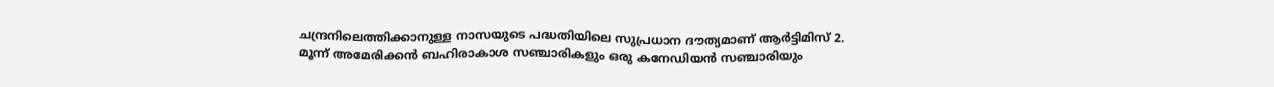ചന്ദ്രനിലെത്തിക്കാനുള്ള നാസയുടെ പദ്ധതിയിലെ സുപ്രധാന ദൗത്യമാണ് ആർട്ടിമിസ് 2. മൂന്ന് അമേരിക്കൻ ബഹിരാകാശ സഞ്ചാരികളും ഒരു കനേഡിയൻ സഞ്ചാരിയും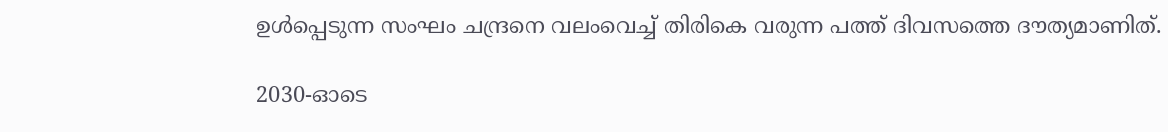ഉള്‍പ്പെടുന്ന സംഘം ചന്ദ്രനെ വലംവെച്ച്‌ തിരികെ വരുന്ന പത്ത് ദിവസത്തെ ദൗത്യമാണിത്.

2030-ഓടെ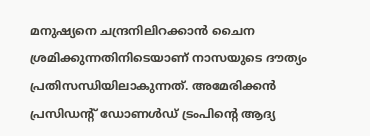മനുഷ്യനെ ചന്ദ്രനിലിറക്കാൻ ചൈന ശ്രമിക്കുന്നതിനിടെയാണ് നാസയുടെ ദൗത്യം പ്രതിസന്ധിയിലാകുന്നത്. അമേരിക്കൻ പ്രസിഡന്റ് ഡോണള്‍ഡ് ട്രംപിന്റെ ആദ്യ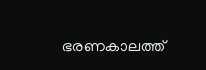ഭരണകാലത്ത്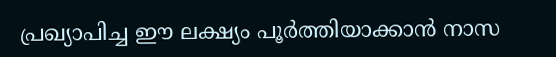പ്രഖ്യാപിച്ച ഈ ലക്ഷ്യം പൂർത്തിയാക്കാൻ നാസ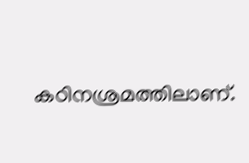കഠിനശ്രമത്തിലാണ്.